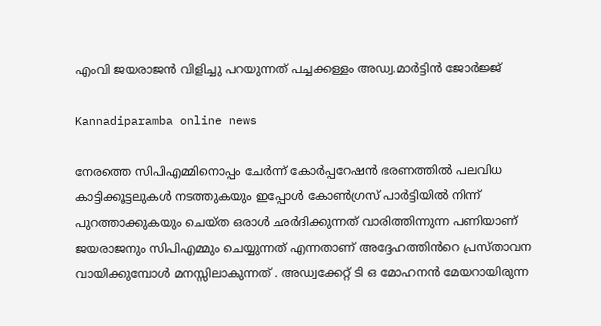എംവി ജയരാജൻ വിളിച്ചു പറയുന്നത് പച്ചക്കള്ളം അഡ്വ.മാർട്ടിൻ ജോർജ്ജ്

Kannadiparamba online news

നേരത്തെ സിപിഎമ്മിനൊപ്പം ചേർന്ന് കോർപ്പറേഷൻ ഭരണത്തിൽ പലവിധ കാട്ടിക്കൂട്ടലുകൾ നടത്തുകയും ഇപ്പോൾ കോൺഗ്രസ്‌ പാർട്ടിയിൽ നിന്ന് പുറത്താക്കുകയും ചെയ്ത ഒരാൾ ഛർദിക്കുന്നത് വാരിത്തിന്നുന്ന പണിയാണ് ജയരാജനും സിപിഎമ്മും ചെയ്യുന്നത് എന്നതാണ് അദ്ദേഹത്തിൻറെ പ്രസ്താവന വായിക്കുമ്പോൾ മനസ്സിലാകുന്നത് . അഡ്വക്കേറ്റ് ടി ഒ മോഹനൻ മേയറായിരുന്ന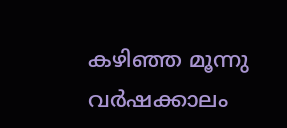കഴിഞ്ഞ മൂന്നു വർഷക്കാലം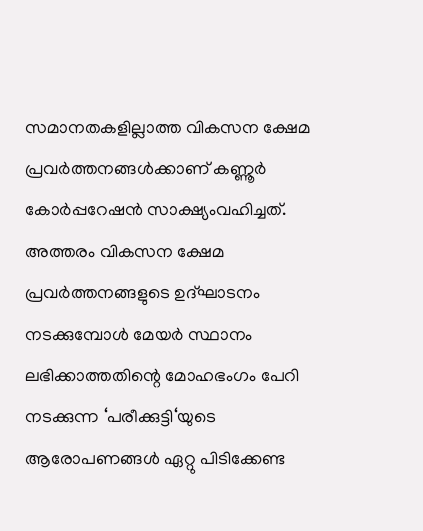സമാനതകളില്ലാത്ത വികസന ക്ഷേമ പ്രവർത്തനങ്ങൾക്കാണ് കണ്ണൂർ കോർപ്പറേഷൻ സാക്ഷ്യംവഹിച്ചത്. അത്തരം വികസന ക്ഷേമ പ്രവർത്തനങ്ങളുടെ ഉദ്ഘാടനം നടക്കുമ്പോൾ മേയർ സ്ഥാനം ലഭിക്കാത്തതിന്റെ മോഹഭംഗം പേറി നടക്കുന്ന ‘പരീക്കുട്ടി‘യുടെ ആരോപണങ്ങൾ ഏറ്റു പിടിക്കേണ്ട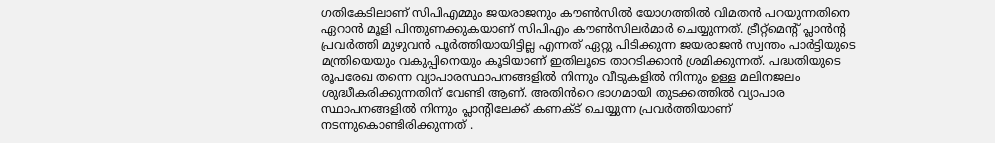ഗതികേടിലാണ് സിപിഎമ്മും ജയരാജനും കൗൺസിൽ യോഗത്തിൽ വിമതൻ പറയുന്നതിനെ ഏറാൻ മൂളി പിന്തുണക്കുകയാണ് സിപിഎം കൗൺസിലർമാർ ചെയ്യുന്നത്. ട്രീറ്റ്മെന്റ് പ്ലാൻന്റ പ്രവർത്തി മുഴുവൻ പൂർത്തിയായിട്ടില്ല എന്നത് ഏറ്റു പിടിക്കുന്ന ജയരാജൻ സ്വന്തം പാർട്ടിയുടെ മന്ത്രിയെയും വകുപ്പിനെയും കൂടിയാണ് ഇതിലൂടെ താറടിക്കാൻ ശ്രമിക്കുന്നത്. പദ്ധതിയുടെ രൂപരേഖ തന്നെ വ്യാപാരസ്ഥാപനങ്ങളിൽ നിന്നും വീടുകളിൽ നിന്നും ഉള്ള മലിനജലം ശുദ്ധീകരിക്കുന്നതിന് വേണ്ടി ആണ്. അതിൻറെ ഭാഗമായി തുടക്കത്തിൽ വ്യാപാര സ്ഥാപനങ്ങളിൽ നിന്നും പ്ലാന്റിലേക്ക് കണക്ട് ചെയ്യുന്ന പ്രവർത്തിയാണ് നടന്നുകൊണ്ടിരിക്കുന്നത് .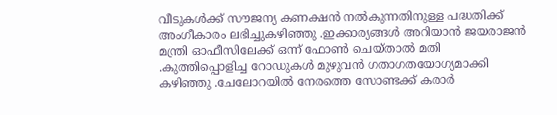വീടുകൾക്ക് സൗജന്യ കണക്ഷൻ നൽകുന്നതിനുള്ള പദ്ധതിക്ക് അംഗീകാരം ലഭിച്ചുകഴിഞ്ഞു .ഇക്കാര്യങ്ങൾ അറിയാൻ ജയരാജൻ മന്ത്രി ഓഫീസിലേക്ക് ഒന്ന് ഫോൺ ചെയ്താൽ മതി .കുത്തിപ്പൊളിച്ച റോഡുകൾ മുഴുവൻ ഗതാഗതയോഗ്യമാക്കി കഴിഞ്ഞു .ചേലോറയിൽ നേരത്തെ സോണ്ടക്ക് കരാർ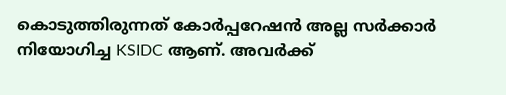കൊടുത്തിരുന്നത് കോർപ്പറേഷൻ അല്ല സർക്കാർ നിയോഗിച്ച KSIDC ആണ്. അവർക്ക്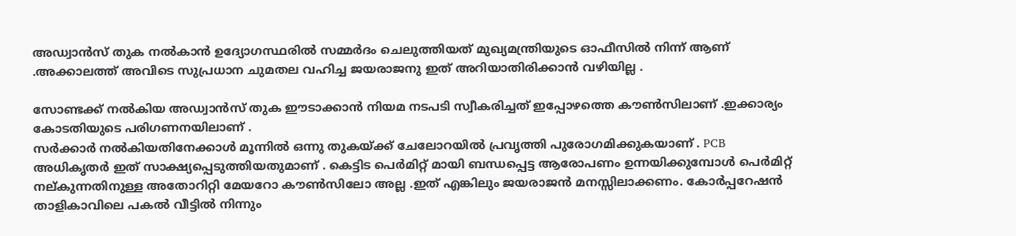അഡ്വാൻസ് തുക നൽകാൻ ഉദ്യോഗസ്ഥരിൽ സമ്മർദം ചെലുത്തിയത് മുഖ്യമന്ത്രിയുടെ ഓഫീസിൽ നിന്ന് ആണ് .അക്കാലത്ത് അവിടെ സുപ്രധാന ചുമതല വഹിച്ച ജയരാജനു ഇത് അറിയാതിരിക്കാൻ വഴിയില്ല .

സോണ്ടക്ക് നൽകിയ അഡ്വാൻസ് തുക ഈടാക്കാൻ നിയമ നടപടി സ്വീകരിച്ചത് ഇപ്പോഴത്തെ കൗൺസിലാണ് .ഇക്കാര്യം കോടതിയുടെ പരിഗണനയിലാണ് .
സർക്കാർ നൽകിയതിനേക്കാൾ മൂന്നിൽ ഒന്നു തുകയ്ക്ക് ചേലോറയിൽ പ്രവൃത്തി പുരോഗമിക്കുകയാണ് . PCB അധികൃതർ ഇത് സാക്ഷ്യപ്പെടുത്തിയതുമാണ് . കെട്ടിട പെർമിറ്റ് മായി ബന്ധപ്പെട്ട ആരോപണം ഉന്നയിക്കുമ്പോൾ പെർമിറ്റ് നല്കുന്നതിനുള്ള അതോറിറ്റി മേയറോ കൗൺസിലോ അല്ല .ഇത് എങ്കിലും ജയരാജൻ മനസ്സിലാക്കണം. കോർപ്പറേഷൻ താളികാവിലെ പകൽ വീട്ടിൽ നിന്നും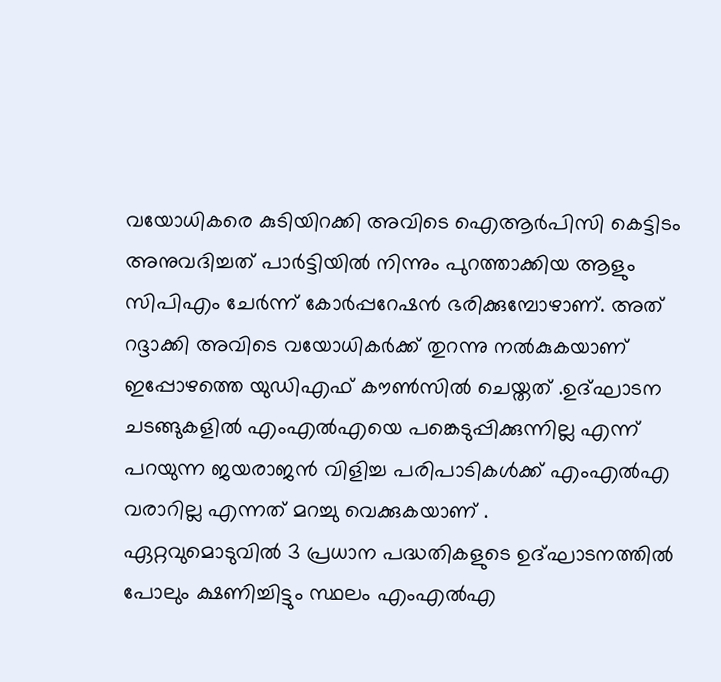വയോധികരെ കുടിയിറക്കി അവിടെ ഐആർപിസി കെട്ടിടം അനുവദിച്ചത് പാർട്ടിയിൽ നിന്നും പുറത്താക്കിയ ആളും സിപിഎം ചേർന്ന് കോർപ്പറേഷൻ ഭരിക്കുമ്പോഴാണ്. അത് റദ്ദാക്കി അവിടെ വയോധികർക്ക് തുറന്നു നൽകുകയാണ് ഇപ്പോഴത്തെ യുഡിഎഫ് കൗൺസിൽ ചെയ്തത് .ഉദ്ഘാടന ചടങ്ങുകളിൽ എംഎൽഎയെ പങ്കെടുപ്പിക്കുന്നില്ല എന്ന് പറയുന്ന ജയരാജൻ വിളിച്ച പരിപാടികൾക്ക് എംഎൽഎ വരാറില്ല എന്നത് മറച്ചു വെക്കുകയാണ് .
ഏറ്റവുമൊടുവിൽ 3 പ്രധാന പദ്ധതികളുടെ ഉദ്ഘാടനത്തിൽ പോലും ക്ഷണിച്ചിട്ടും സ്ഥലം എംഎൽഎ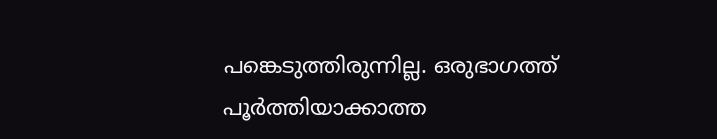പങ്കെടുത്തിരുന്നില്ല. ഒരുഭാഗത്ത് പൂർത്തിയാക്കാത്ത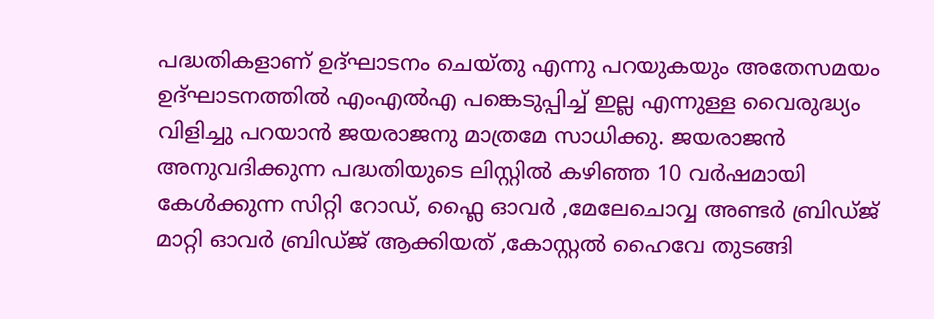പദ്ധതികളാണ് ഉദ്ഘാടനം ചെയ്തു എന്നു പറയുകയും അതേസമയം ഉദ്ഘാടനത്തിൽ എംഎൽഎ പങ്കെടുപ്പിച്ച് ഇല്ല എന്നുള്ള വൈരുദ്ധ്യം വിളിച്ചു പറയാൻ ജയരാജനു മാത്രമേ സാധിക്കു. ജയരാജൻ അനുവദിക്കുന്ന പദ്ധതിയുടെ ലിസ്റ്റിൽ കഴിഞ്ഞ 10 വർഷമായി
കേൾക്കുന്ന സിറ്റി റോഡ്, ഫ്ലൈ ഓവർ ,മേലേചൊവ്വ അണ്ടർ ബ്രിഡ്ജ്
മാറ്റി ഓവർ ബ്രിഡ്ജ് ആക്കിയത് ,കോസ്റ്റൽ ഹൈവേ തുടങ്ങി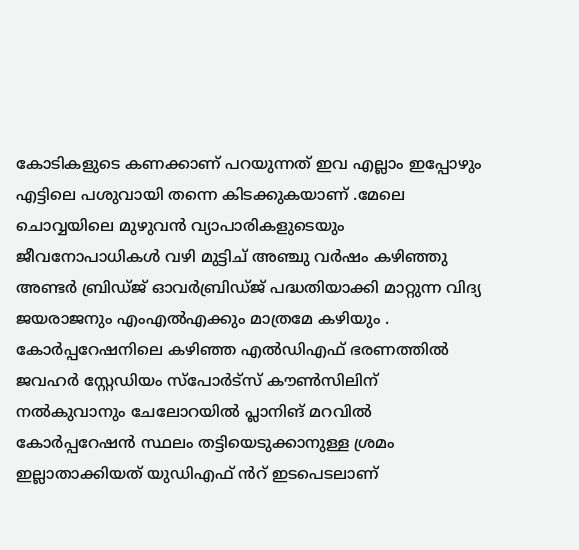കോടികളുടെ കണക്കാണ് പറയുന്നത് ഇവ എല്ലാം ഇപ്പോഴും എട്ടിലെ പശുവായി തന്നെ കിടക്കുകയാണ് .മേലെ ചൊവ്വയിലെ മുഴുവൻ വ്യാപാരികളുടെയും ജീവനോപാധികൾ വഴി മുട്ടിച് അഞ്ചു വർഷം കഴിഞ്ഞു അണ്ടർ ബ്രിഡ്ജ് ഓവർബ്രിഡ്ജ് പദ്ധതിയാക്കി മാറ്റുന്ന വിദ്യ ജയരാജനും എംഎൽഎക്കും മാത്രമേ കഴിയും . കോർപ്പറേഷനിലെ കഴിഞ്ഞ എൽഡിഎഫ് ഭരണത്തിൽ
ജവഹർ സ്റ്റേഡിയം സ്പോർട്സ് കൗൺസിലിന് നൽകുവാനും ചേലോറയിൽ പ്ലാനിങ് മറവിൽ കോർപ്പറേഷൻ സ്ഥലം തട്ടിയെടുക്കാനുള്ള ശ്രമം ഇല്ലാതാക്കിയത് യുഡിഎഫ് ൻറ് ഇടപെടലാണ്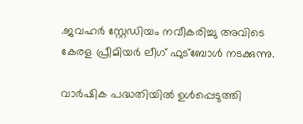.ജവഹർ സ്റ്റേഡിയം നവീകരിച്ചു അവിടെ കേരള പ്രീമിയർ ലീഗ് ഫുട്ബോൾ നടക്കുന്നു.

വാർഷിക പദ്ധതിയിൽ ഉൾപ്പെടുത്തി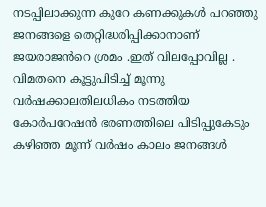നടപ്പിലാക്കുന്ന കുറേ കണക്കുകൾ പറഞ്ഞു ജനങ്ങളെ തെറ്റിദ്ധരിപ്പിക്കാനാണ് ജയരാജൻറെ ശ്രമം .ഇത് വിലപ്പോവില്ല . വിമതനെ കൂട്ടുപിടിച്ച് മൂന്നു വർഷക്കാലതിലധികം നടത്തിയ കോർപറേഷൻ ഭരണത്തിലെ പിടിപ്പുകേടും കഴിഞ്ഞ മൂന്ന് വർഷം കാലം ജനങ്ങൾ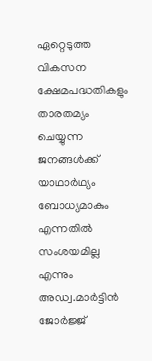ഏറ്റെടുത്ത വികസന ക്ഷേമപദ്ധതികളും താരതമ്യം ചെയ്യുന്ന ജനങ്ങൾക്ക് യാഥാർഥ്യം ബോധ്യമാകും എന്നതിൽ സംശയമില്ല എന്നും അഡ്വ.മാർട്ടിൻ ജോർജ്ജ്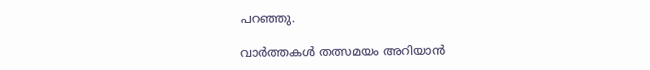പറഞ്ഞു.

വാർത്തകൾ തത്സമയം അറിയാൻ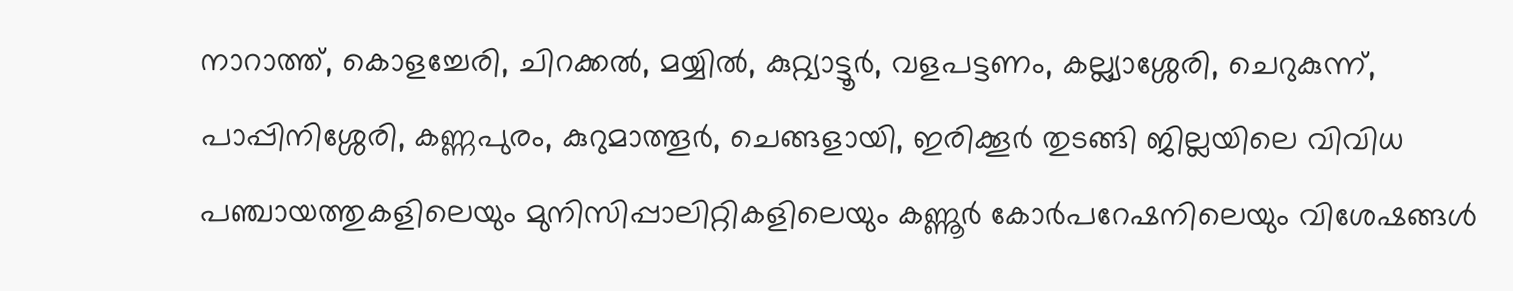നാറാത്ത്, കൊളച്ചേരി, ചിറക്കൽ, മയ്യിൽ, കുറ്റ്യാട്ടൂർ, വളപട്ടണം, കല്ല്യാശ്ശേരി, ചെറുകുന്ന്, പാപ്പിനിശ്ശേരി, കണ്ണപുരം, കുറുമാത്തൂർ, ചെങ്ങളായി, ഇരിക്കൂർ തുടങ്ങി ജില്ലയിലെ വിവിധ പഞ്ചായത്തുകളിലെയും മുനിസിപ്പാലിറ്റികളിലെയും കണ്ണൂർ കോർപറേഷനിലെയും വിശേഷങ്ങൾ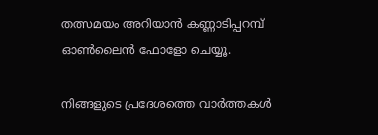തത്സമയം അറിയാൻ കണ്ണാടിപ്പറമ്പ് ഓൺലൈൻ ഫോളോ ചെയ്യൂ.

നിങ്ങളുടെ പ്രദേശത്തെ വാർത്തകൾ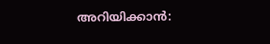അറിയിക്കാൻ: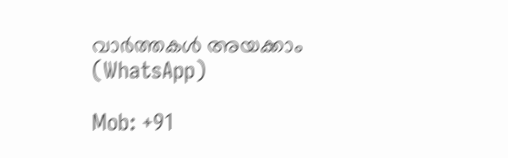വാർത്തകൾ അയക്കാം (WhatsApp)

Mob: +91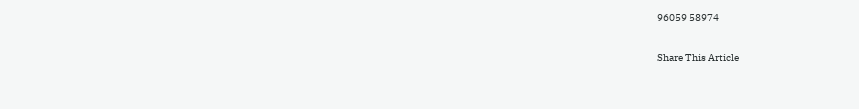96059 58974

Share This Article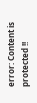error: Content is protected !!